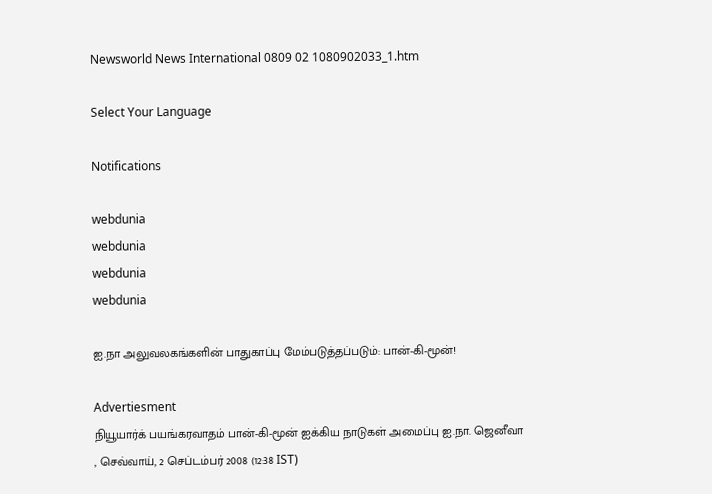Newsworld News International 0809 02 1080902033_1.htm

Select Your Language

Notifications

webdunia
webdunia
webdunia
webdunia

ஐ.நா அலுவலகங்களின் பாதுகாப்பு மேம்படுத்தப்படும்: பான்-கி-மூன்!

Advertiesment
நியூயார்க் பயங்கரவாதம் பான்-கி-மூன் ஐக்கிய நாடுகள் அமைப்பு ஐ.நா. ஜெனீவா
, செவ்வாய், 2 செப்டம்பர் 2008 (12:38 IST)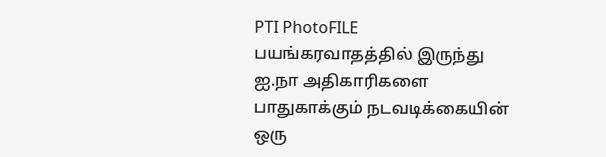PTI PhotoFILE
பயங்கரவாதத்தில் இருந்து ஐ.நா அதிகாரிகளை பாதுகாக்கும் நடவடிக்கையின் ஒரு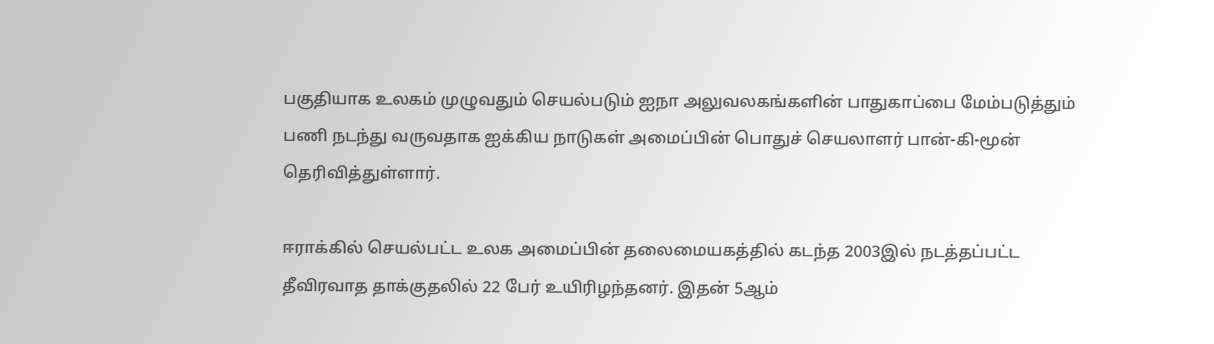பகுதியாக உலகம் முழுவதும் செயல்படும் ஐநா அலுவலகங்களின் பாதுகாப்பை மேம்படுத்தும் பணி நடந்து வருவதாக ஐக்கிய நாடுகள் அமைப்பின் பொதுச் செயலாளர் பான்-கி-மூன் தெரிவித்துள்ளார்.

ஈராக்கில் செயல்பட்ட உலக அமைப்பின் தலைமையகத்தில் கடந்த 2003இல் நடத்தப்பட்ட தீவிரவாத தாக்குதலில் 22 பேர் உயிரிழந்தனர். இதன் 5ஆம்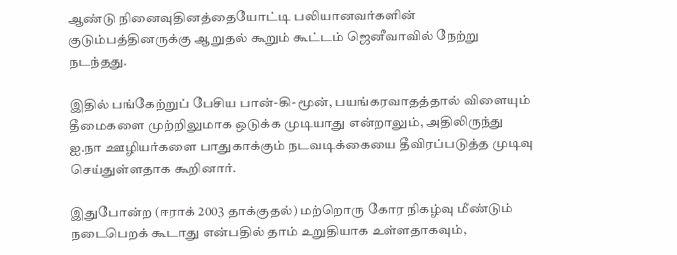ஆண்டு நினைவுதினத்தையோட்டி பலியானவர்களின் குடும்பத்தினருக்கு ஆறுதல் கூறும் கூட்டம் ஜெனீவாவில் நேற்று நடந்தது.

இதில் பங்கேற்றுப் பேசிய பான்-கி-மூன், பயங்கரவாதத்தால் விளையும் தீமைகளை முற்றிலுமாக ஒடுக்க முடியாது என்றாலும், அதிலிருந்து ஐ.நா ஊழியர்களை பாதுகாக்கும் நடவடிக்கையை தீவிரப்படுத்த முடிவு செய்துள்ளதாக கூறினார்.

இதுபோன்ற (ஈராக் 2003 தாக்குதல்) மற்றொரு கோர ‌நிக‌ழ்வு மீண்டும் நடைபெறக் கூடாது என்பதில் தாம் உறுதியாக உள்ளதாகவும்,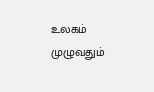உலகம் முழுவதும்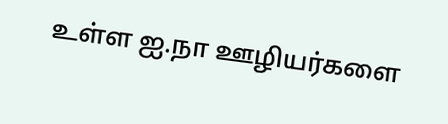உள்ள ஐ.நா ஊழியர்களை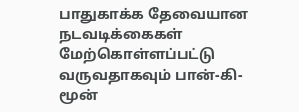பாதுகாக்க தேவையான நடவடிக்கைகள் மேற்கொள்ளப்பட்டு வருவதாகவும் பான்-கி-மூன்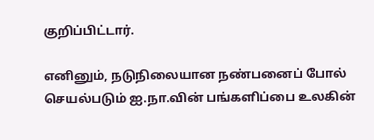குறிப்பிட்டார்.

எனினும், நடுநிலையான நண்பனைப் போல் செயல்படும் ஐ.நா.வின் பங்களிப்பை உலகின்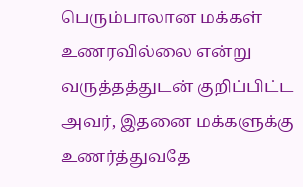பெரும்பாலான மக்கள் உணரவில்லை என்று வருத்தத்துடன் குறிப்பிட்ட அவர், இதனை மக்களுக்கு உணர்த்துவதே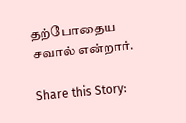தற்போதைய சவால் என்றார்.

Share this Story: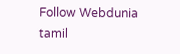Follow Webdunia tamil